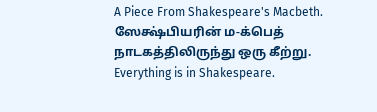A Piece From Shakespeare's Macbeth. ஸேக்ஷ்பியரின் ம-க்பெத் நாடகத்திலிருந்து ஒரு கீற்று.
Everything is in Shakespeare.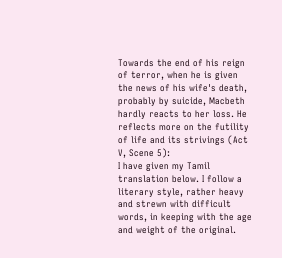Towards the end of his reign of terror, when he is given the news of his wife's death, probably by suicide, Macbeth hardly reacts to her loss. He reflects more on the futility of life and its strivings (Act V, Scene 5):
I have given my Tamil translation below. I follow a literary style, rather heavy and strewn with difficult words, in keeping with the age and weight of the original.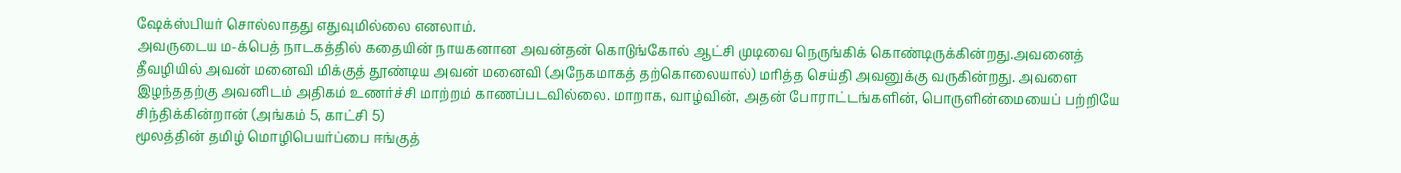ஷேக்ஸ்பியர் சொல்லாதது எதுவுமில்லை எனலாம்.
அவருடைய ம-க்பெத் நாடகத்தில் கதையின் நாயகனான அவன்தன் கொடுங்கோல் ஆட்சி முடிவை நெருங்கிக் கொண்டிருக்கின்றது.அவனைத் தீவழியில் அவன் மனைவி மிக்குத் தூண்டிய அவன் மனைவி (அநேகமாகத் தற்கொலையால்) மரித்த செய்தி அவனுக்கு வருகின்றது. அவளை இழந்ததற்கு அவனிடம் அதிகம் உணர்ச்சி மாற்றம் காணப்படவில்லை. மாறாக, வாழ்வின், அதன் போராட்டங்களின், பொருளின்மையைப் பற்றியே சிந்திக்கின்றான் (அங்கம் 5, காட்சி 5)
மூலத்தின் தமிழ் மொழிபெயர்ப்பை ஈங்குத்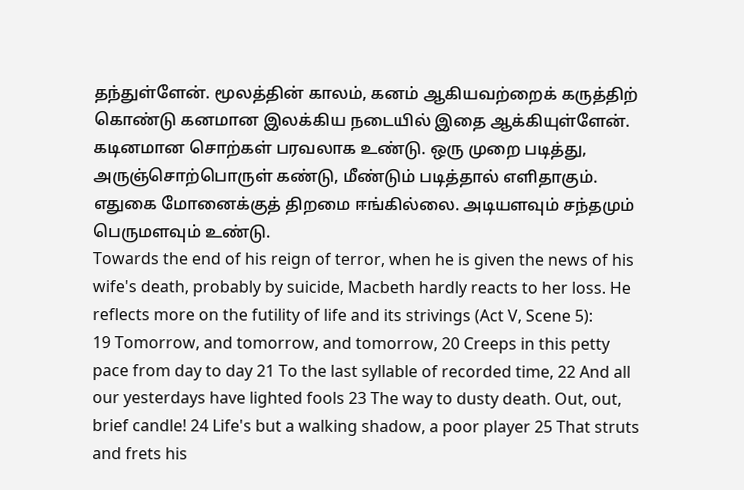தந்துள்ளேன். மூலத்தின் காலம், கனம் ஆகியவற்றைக் கருத்திற் கொண்டு கனமான இலக்கிய நடையில் இதை ஆக்கியுள்ளேன். கடினமான சொற்கள் பரவலாக உண்டு. ஒரு முறை படித்து, அருஞ்சொற்பொருள் கண்டு, மீண்டும் படித்தால் எளிதாகும். எதுகை மோனைக்குத் திறமை ஈங்கில்லை. அடியளவும் சந்தமும் பெருமளவும் உண்டு.
Towards the end of his reign of terror, when he is given the news of his wife's death, probably by suicide, Macbeth hardly reacts to her loss. He reflects more on the futility of life and its strivings (Act V, Scene 5):
19 Tomorrow, and tomorrow, and tomorrow, 20 Creeps in this petty pace from day to day 21 To the last syllable of recorded time, 22 And all our yesterdays have lighted fools 23 The way to dusty death. Out, out, brief candle! 24 Life's but a walking shadow, a poor player 25 That struts and frets his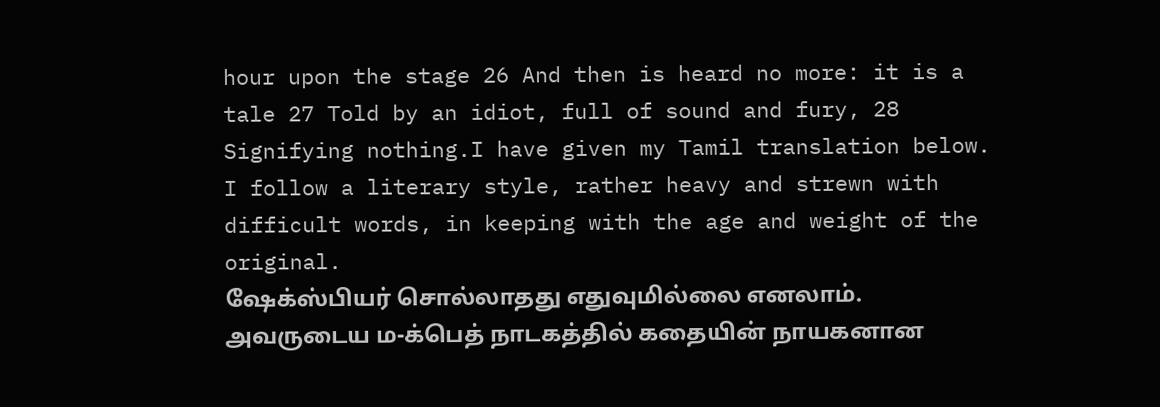hour upon the stage 26 And then is heard no more: it is a tale 27 Told by an idiot, full of sound and fury, 28 Signifying nothing.I have given my Tamil translation below. I follow a literary style, rather heavy and strewn with difficult words, in keeping with the age and weight of the original.
ஷேக்ஸ்பியர் சொல்லாதது எதுவுமில்லை எனலாம்.
அவருடைய ம-க்பெத் நாடகத்தில் கதையின் நாயகனான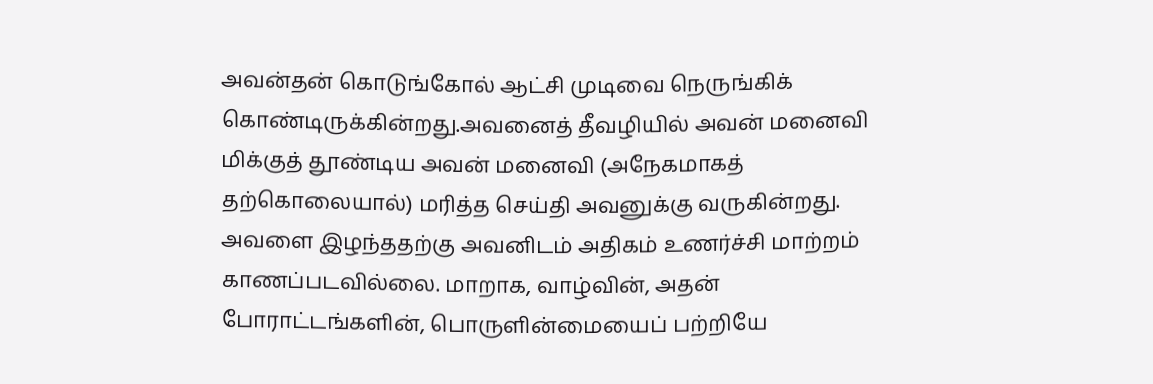அவன்தன் கொடுங்கோல் ஆட்சி முடிவை நெருங்கிக் கொண்டிருக்கின்றது.அவனைத் தீவழியில் அவன் மனைவி மிக்குத் தூண்டிய அவன் மனைவி (அநேகமாகத் தற்கொலையால்) மரித்த செய்தி அவனுக்கு வருகின்றது. அவளை இழந்ததற்கு அவனிடம் அதிகம் உணர்ச்சி மாற்றம் காணப்படவில்லை. மாறாக, வாழ்வின், அதன் போராட்டங்களின், பொருளின்மையைப் பற்றியே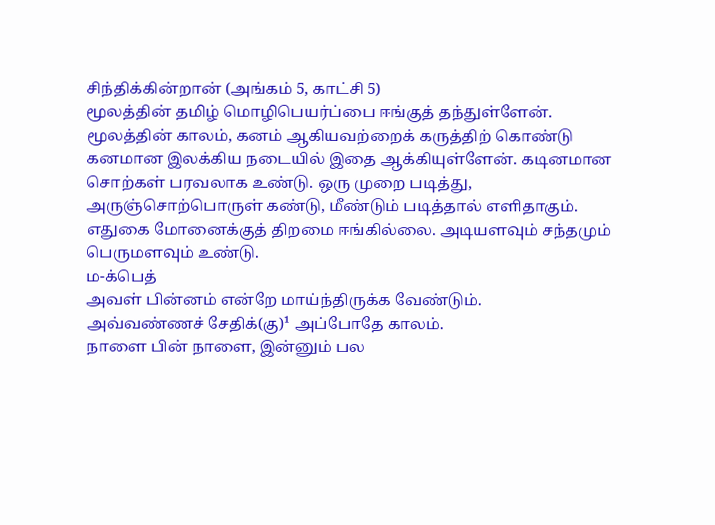சிந்திக்கின்றான் (அங்கம் 5, காட்சி 5)
மூலத்தின் தமிழ் மொழிபெயர்ப்பை ஈங்குத் தந்துள்ளேன். மூலத்தின் காலம், கனம் ஆகியவற்றைக் கருத்திற் கொண்டு கனமான இலக்கிய நடையில் இதை ஆக்கியுள்ளேன். கடினமான சொற்கள் பரவலாக உண்டு. ஒரு முறை படித்து, அருஞ்சொற்பொருள் கண்டு, மீண்டும் படித்தால் எளிதாகும். எதுகை மோனைக்குத் திறமை ஈங்கில்லை. அடியளவும் சந்தமும் பெருமளவும் உண்டு.
ம-க்பெத்
அவள் பின்னம் என்றே மாய்ந்திருக்க வேண்டும்.
அவ்வண்ணச் சேதிக்(கு)¹ அப்போதே காலம்.
நாளை பின் நாளை, இன்னும் பல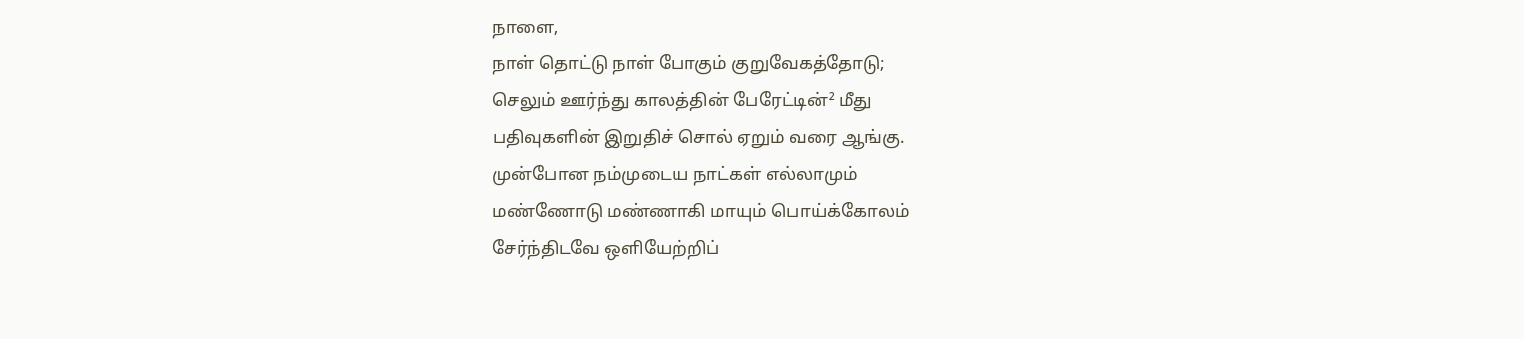நாளை,
நாள் தொட்டு நாள் போகும் குறுவேகத்தோடு;
செலும் ஊர்ந்து காலத்தின் பேரேட்டின்² மீது
பதிவுகளின் இறுதிச் சொல் ஏறும் வரை ஆங்கு.
முன்போன நம்முடைய நாட்கள் எல்லாமும்
மண்ணோடு மண்ணாகி மாயும் பொய்க்கோலம்
சேர்ந்திடவே ஒளியேற்றிப்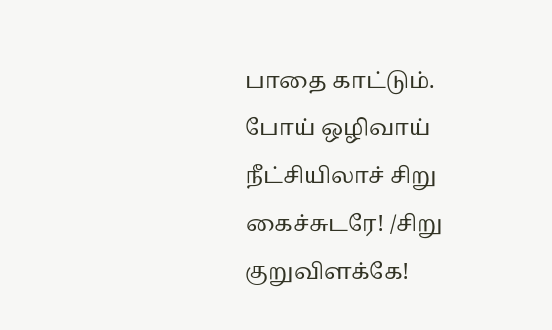பாதை காட்டும்.
போய் ஒழிவாய் நீட்சியிலாச் சிறு கைச்சுடரே! /சிறு குறுவிளக்கே!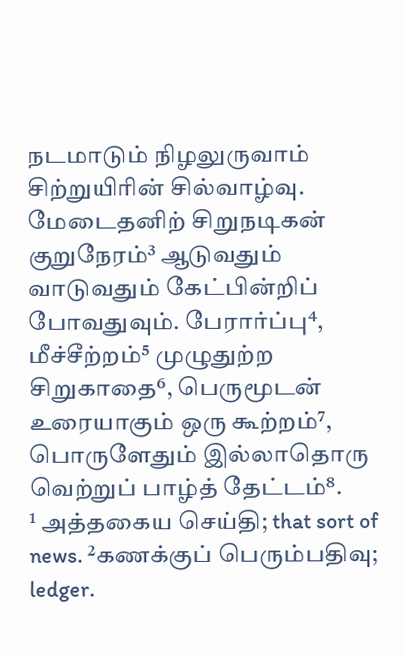நடமாடும் நிழலுருவாம் சிற்றுயிரின் சில்வாழ்வு.
மேடைதனிற் சிறுநடிகன் குறுநேரம்³ ஆடுவதும்
வாடுவதும் கேட்பின்றிப் போவதுவும். பேரார்ப்பு⁴,
மீச்சீற்றம்⁵ முழுதுற்ற சிறுகாதை⁶, பெருமூடன்
உரையாகும் ஒரு கூற்றம்⁷, பொருளேதும் இல்லாதொரு
வெற்றுப் பாழ்த் தேட்டம்⁸.
¹ அத்தகைய செய்தி; that sort of news. ²கணக்குப் பெரும்பதிவு; ledger.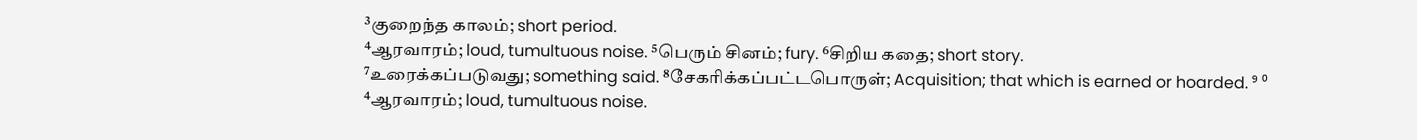³குறைந்த காலம்; short period.
⁴ஆரவாரம்; loud, tumultuous noise. ⁵பெரும் சினம்; fury. ⁶சிறிய கதை; short story.
⁷உரைக்கப்படுவது; something said. ⁸சேகரிக்கப்பட்டபொருள்; Acquisition; that which is earned or hoarded. ⁹ ⁰
⁴ஆரவாரம்; loud, tumultuous noise.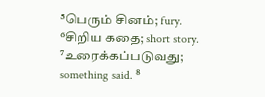⁵பெரும் சினம்; fury. ⁶சிறிய கதை; short story.
⁷உரைக்கப்படுவது; something said. ⁸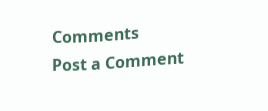Comments
Post a Comment